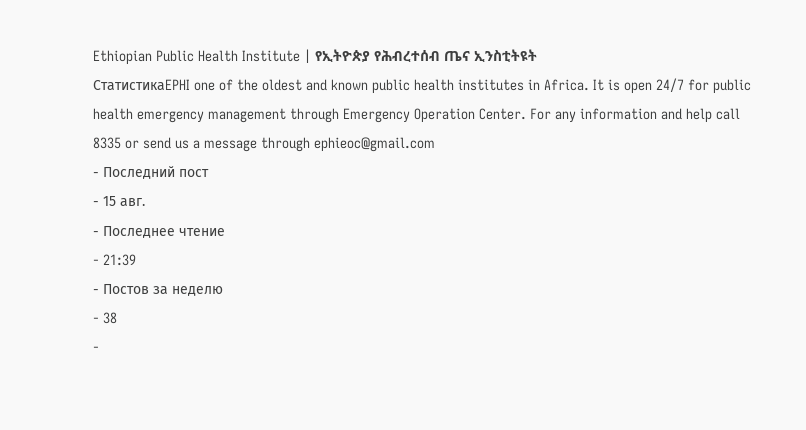Ethiopian Public Health Institute | የኢትዮጵያ የሕብረተሰብ ጤና ኢንስቲትዩት
СтатистикаEPHI one of the oldest and known public health institutes in Africa. It is open 24/7 for public health emergency management through Emergency Operation Center. For any information and help call 8335 or send us a message through ephieoc@gmail.com
- Последний пост
- 15 авг.
- Последнее чтение
- 21:39
- Постов за неделю
- 38
-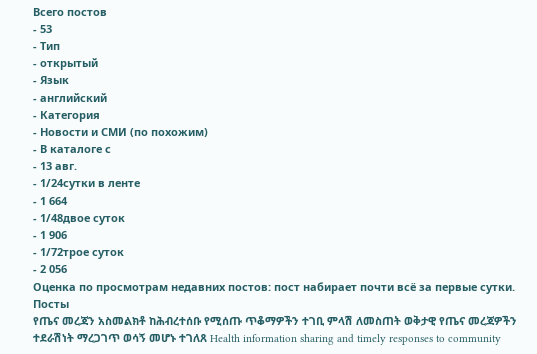Всего постов
- 53
- Тип
- открытый
- Язык
- английский
- Категория
- Новости и СМИ (по похожим)
- В каталоге с
- 13 авг.
- 1/24сутки в ленте
- 1 664
- 1/48двое суток
- 1 906
- 1/72трое суток
- 2 056
Оценка по просмотрам недавних постов: пост набирает почти всё за первые сутки.
Посты
የጤና መረጃን አስመልክቶ ከሕብረተሰቡ የሚሰጡ ጥቆማዎችን ተገቢ ምላሽ ለመስጠት ወቅታዊ የጤና መረጃዎችን ተደራሽነት ማረጋገጥ ወሳኝ መሆኑ ተገለጸ Health information sharing and timely responses to community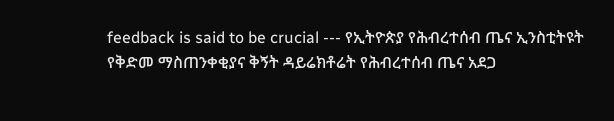feedback is said to be crucial --- የኢትዮጵያ የሕብረተሰብ ጤና ኢንስቲትዩት የቅድመ ማስጠንቀቂያና ቅኝት ዳይሬክቶሬት የሕብረተሰብ ጤና አደጋ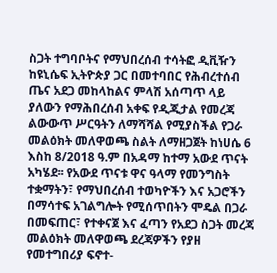ስጋት ተግባቦትና የማህበረሰብ ተሳትፎ ዲቪዥን ከዩኒሴፍ ኢትዮጵያ ጋር በመተባበር የሕብረተሰብ ጤና አደጋ መከላከልና ምላሽ አሰጣጥ ላይ ያለውን የማሕበረሰብ አቀፍ የዲጂታል የመረጃ ልውውጥ ሥርዓትን ለማሻሻል የሚያስችል የጋራ መልዕክት መለዋወጫ ስልት ለማዘጋጀት ከነሀሴ 6 እስከ 8/2018 ዓ.ም በአዳማ ከተማ አውደ ጥናት አካሄደ፡፡ የአውደ ጥናቱ ዋና ዓላማ የመንግስት ተቋማትን፣ የማህበረሰብ ተወካዮችን እና አጋሮችን በማሳተፍ አገልግሎት የሚሰጥበትን ሞዴል በጋራ በመፍጠር፣ የተቀናጀ እና ፈጣን የአደጋ ስጋት መረጃ መልዕክት መለዋወጫ ደረጃዎችን የያዘ የመተግበሪያ ፍኖተ-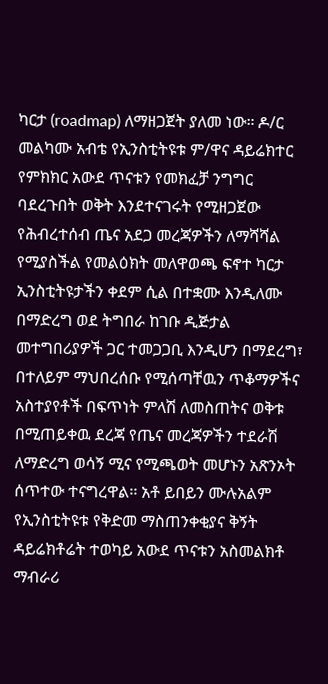ካርታ (roadmap) ለማዘጋጀት ያለመ ነው። ዶ/ር መልካሙ አብቴ የኢንስቲትዩቱ ም/ዋና ዳይሬክተር የምክክር አውደ ጥናቱን የመክፈቻ ንግግር ባደረጉበት ወቅት እንደተናገሩት የሚዘጋጀው የሕብረተሰብ ጤና አደጋ መረጃዎችን ለማሻሻል የሚያስችል የመልዕክት መለዋወጫ ፍኖተ ካርታ ኢንስቲትዩታችን ቀደም ሲል በተቋሙ እንዲለሙ በማድረግ ወደ ትግበራ ከገቡ ዲጅታል መተግበሪያዎች ጋር ተመጋጋቢ እንዲሆን በማደረግ፣ በተለይም ማህበረሰቡ የሚሰጣቸዉን ጥቆማዎችና አስተያየቶች በፍጥነት ምላሽ ለመስጠትና ወቅቱ በሚጠይቀዉ ደረጃ የጤና መረጃዎችን ተደራሽ ለማድረግ ወሳኝ ሚና የሚጫወት መሆኑን አጽንኦት ሰጥተው ተናግረዋል፡፡ አቶ ይበይን ሙሉአልም የኢንስቲትዩቱ የቅድመ ማስጠንቀቂያና ቅኝት ዳይሬክቶሬት ተወካይ አውደ ጥናቱን አስመልክቶ ማብራሪ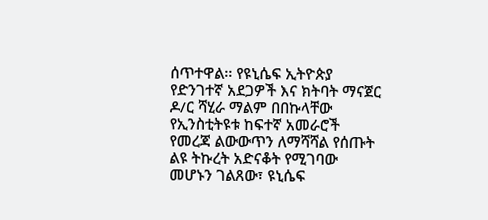ሰጥተዋል፡፡ የዩኒሴፍ ኢትዮጵያ የድንገተኛ አደጋዎች እና ክትባት ማናጀር ዶ/ር ሻሂራ ማልም በበኩላቸው የኢንስቲትዩቱ ከፍተኛ አመራሮች የመረጃ ልውውጥን ለማሻሻል የሰጡት ልዩ ትኩረት አድናቆት የሚገባው መሆኑን ገልጸው፣ ዩኒሴፍ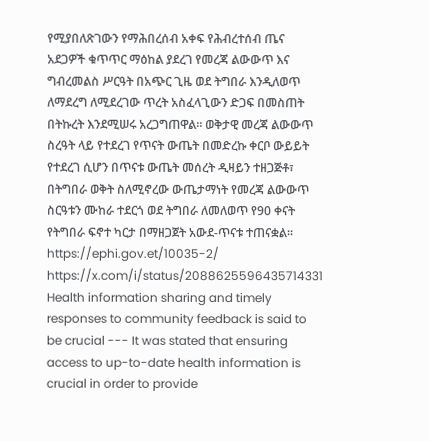የሚያበለጽገውን የማሕበረሰብ አቀፍ የሕብረተሰብ ጤና አደጋዎች ቁጥጥር ማዕከል ያደረገ የመረጃ ልውውጥ እና ግብረመልስ ሥርዓት በአጭር ጊዜ ወደ ትግበራ እንዲለወጥ ለማደረግ ለሚደረገው ጥረት አስፈላጊውን ድጋፍ በመስጠት በትኩረት እንደሚሠሩ አረጋግጠዋል። ወቅታዊ መረጃ ልውውጥ ስረዓት ላይ የተደረገ የጥናት ውጤት በመድረኩ ቀርቦ ውይይት የተደረገ ሲሆን በጥናቱ ውጤት መሰረት ዲዛይን ተዘጋጅቶ፣ በትግበራ ወቅት ስለሚኖረው ውጤታማነት የመረጃ ልውውጥ ስርዓቱን ሙከራ ተደርጎ ወደ ትግበራ ለመለወጥ የ90 ቀናት የትግበራ ፍኖተ ካርታ በማዘጋጀት አውደ-ጥናቱ ተጠናቋል፡፡ https://ephi.gov.et/10035-2/ https://x.com/i/status/2088625596435714331 Health information sharing and timely responses to community feedback is said to be crucial --- It was stated that ensuring access to up-to-date health information is crucial in order to provide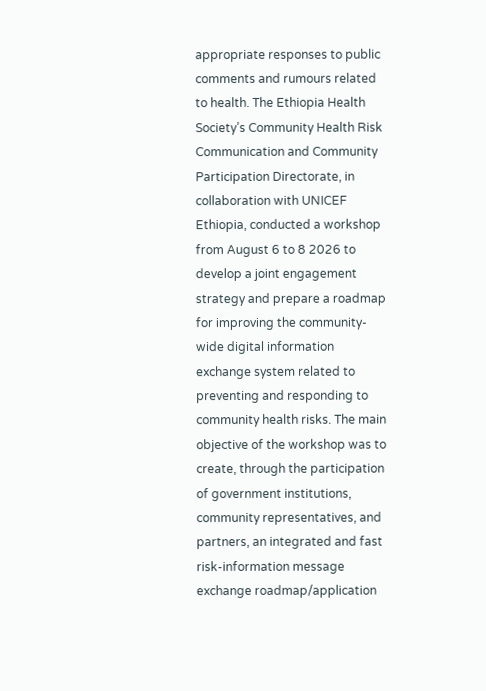appropriate responses to public comments and rumours related to health. The Ethiopia Health Society’s Community Health Risk Communication and Community Participation Directorate, in collaboration with UNICEF Ethiopia, conducted a workshop from August 6 to 8 2026 to develop a joint engagement strategy and prepare a roadmap for improving the community-wide digital information exchange system related to preventing and responding to community health risks. The main objective of the workshop was to create, through the participation of government institutions, community representatives, and partners, an integrated and fast risk-information message exchange roadmap/application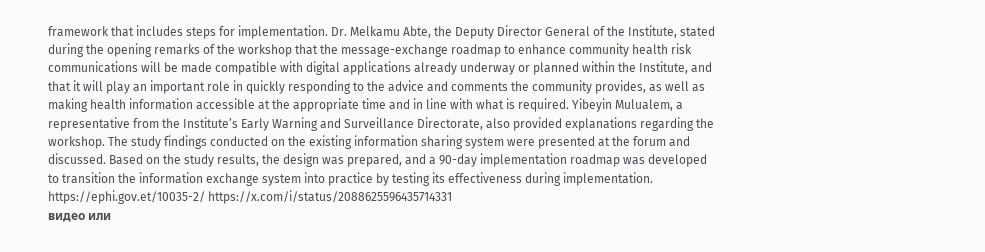framework that includes steps for implementation. Dr. Melkamu Abte, the Deputy Director General of the Institute, stated during the opening remarks of the workshop that the message-exchange roadmap to enhance community health risk communications will be made compatible with digital applications already underway or planned within the Institute, and that it will play an important role in quickly responding to the advice and comments the community provides, as well as making health information accessible at the appropriate time and in line with what is required. Yibeyin Mulualem, a representative from the Institute’s Early Warning and Surveillance Directorate, also provided explanations regarding the workshop. The study findings conducted on the existing information sharing system were presented at the forum and discussed. Based on the study results, the design was prepared, and a 90-day implementation roadmap was developed to transition the information exchange system into practice by testing its effectiveness during implementation. https://ephi.gov.et/10035-2/ https://x.com/i/status/2088625596435714331
видео или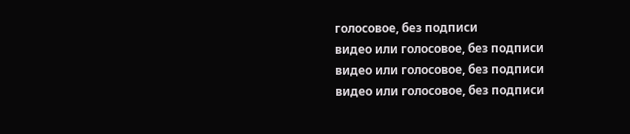голосовое, без подписи
видео или голосовое, без подписи
видео или голосовое, без подписи
видео или голосовое, без подписи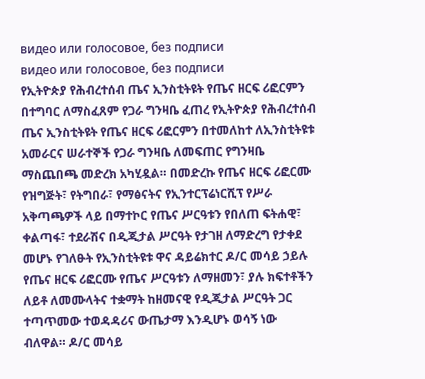видео или голосовое, без подписи
видео или голосовое, без подписи
የኢትዮጵያ የሕብረተሰብ ጤና ኢንስቲትዩት የጤና ዘርፍ ሪፎርምን በተግባር ለማስፈጸም የጋራ ግንዛቤ ፈጠረ የኢትዮጵያ የሕብረተሰብ ጤና ኢንስቲትዩት የጤና ዘርፍ ሪፎርምን በተመለከተ ለኢንስቲትዩቱ አመራርና ሠራተኞች የጋራ ግንዛቤ ለመፍጠር የግንዛቤ ማስጨበጫ መድረክ አካሂዷል። በመድረኩ የጤና ዘርፍ ሪፎርሙ የዝግጅት፣ የትግበራ፣ የማፅናትና የኢንተርፕሬነርሺፕ የሥራ አቅጣጫዎች ላይ በማተኮር የጤና ሥርዓቱን የበለጠ ፍትሐዊ፣ ቀልጣፋ፣ ተደራሽና በዲጂታል ሥርዓት የታገዘ ለማድረግ የታቀደ መሆኑ የገለፁት የኢንስቲትዩቱ ዋና ዳይሬክተር ዶ/ር መሳይ ኃይሉ የጤና ዘርፍ ሪፎርሙ የጤና ሥርዓቱን ለማዘመን፣ ያሉ ክፍተቶችን ለይቶ ለመሙላትና ተቋማት ከዘመናዊ የዲጂታል ሥርዓት ጋር ተጣጥመው ተወዳዳሪና ውጤታማ እንዲሆኑ ወሳኝ ነው ብለዋል። ዶ/ር መሳይ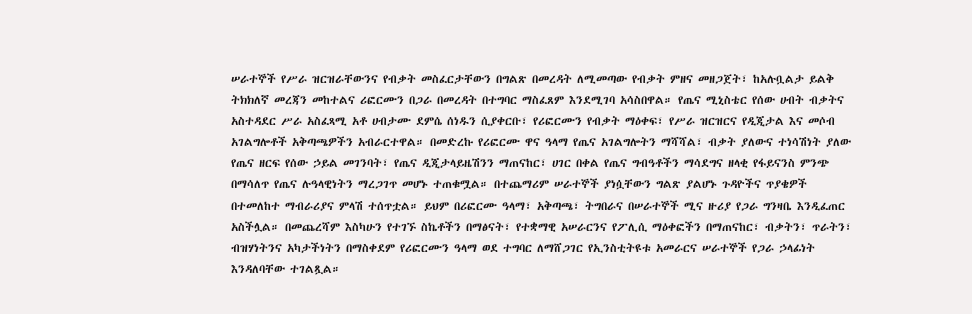ሠራተኞች የሥራ ዝርዝራቸውንና የብቃት መስፈርታቸውን በግልጽ በመረዳት ለሚመጣው የብቃት ምዘና መዘጋጀት፣ ከአሉቧልታ ይልቅ ትክክለኛ መረጃን መከተልና ሪፎርሙን በጋራ በመረዳት በተግባር ማስፈጸም እንደሚገባ አሳስበዋል። የጤና ሚኒስቴር የሰው ሀብት ብቃትና አስተዳደር ሥራ አስፈጻሚ አቶ ሀብታሙ ደምሴ ሰነዱን ሲያቀርቡ፣ የሪፎርሙን የብቃት ማዕቀፍ፣ የሥራ ዝርዝርና የዲጂታል እና መሶብ አገልግሎቶች አቅጣጫዎችን አብራርተዋል። በመድረኩ የሪፎርሙ ዋና ዓላማ የጤና አገልግሎትን ማሻሻል፣ ብቃት ያለውና ተነሳሽነት ያለው የጤና ዘርፍ የሰው ኃይል መገንባት፣ የጤና ዲጂታላይዜሽንን ማጠናከር፣ ሀገር በቀል የጤና ግብዓቶችን ማሳደግና ዘላቂ የፋይናንስ ምንጭ በማሳለጥ የጤና ሉዓላዊነትን ማረጋገጥ መሆኑ ተጠቁሟል። በተጨማሪም ሠራተኞች ያነሷቸውን ግልጽ ያልሆኑ ጉዳዮችና ጥያቄዎች በተመለከተ ማብራሪያና ምላሽ ተሰጥቷል። ይህም በሪፎርሙ ዓላማ፣ አቅጣጫ፣ ትግበራና በሠራተኞች ሚና ዙሪያ የጋራ ግንዛቤ እንዲፈጠር አስችሏል። በመጨረሻም እስካሁን የተገኙ ስኬቶችን በማፅናት፣ የተቋማዊ አሠራርንና የፖሊሲ ማዕቀፎችን በማጠናከር፣ ብቃትን፣ ጥራትን፣ ብዝሃነትንና አካታችነትን በማስቀደም የሪፎርሙን ዓላማ ወደ ተግባር ለማሸጋገር የኢንስቲትዩቱ አመራርና ሠራተኞች የጋራ ኃላፊነት እንዳለባቸው ተገልጿል።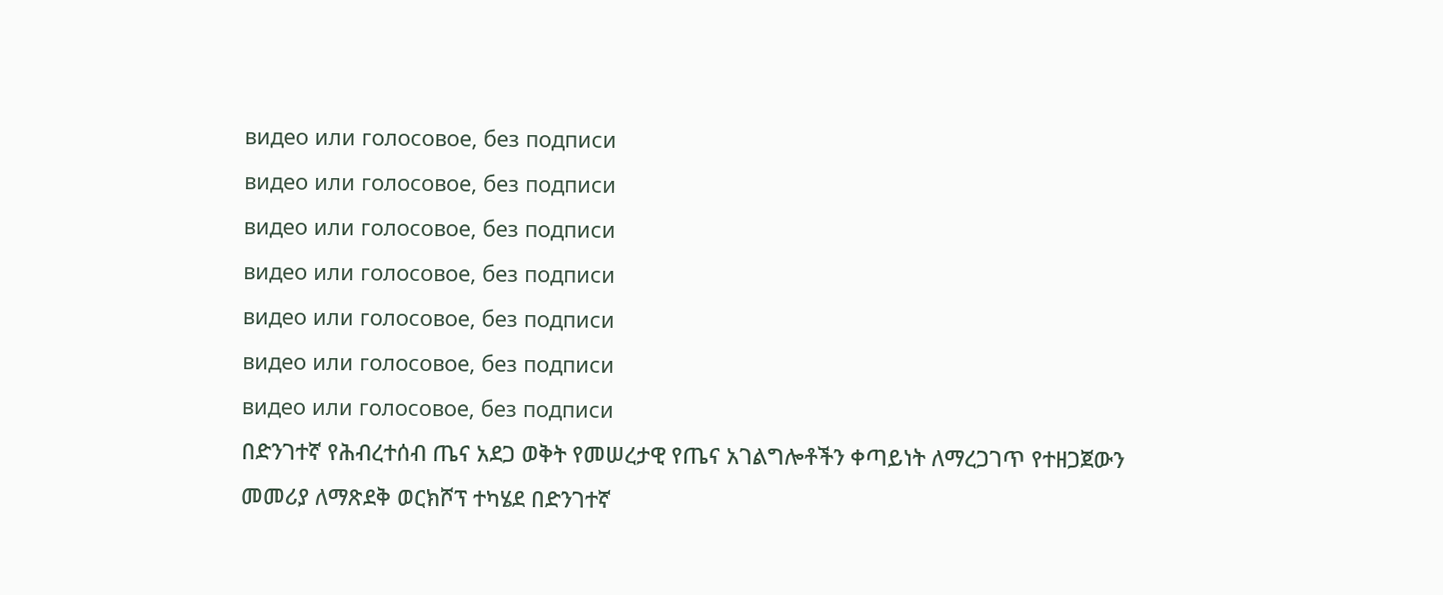видео или голосовое, без подписи
видео или голосовое, без подписи
видео или голосовое, без подписи
видео или голосовое, без подписи
видео или голосовое, без подписи
видео или голосовое, без подписи
видео или голосовое, без подписи
በድንገተኛ የሕብረተሰብ ጤና አደጋ ወቅት የመሠረታዊ የጤና አገልግሎቶችን ቀጣይነት ለማረጋገጥ የተዘጋጀውን መመሪያ ለማጽደቅ ወርክሾፕ ተካሄደ በድንገተኛ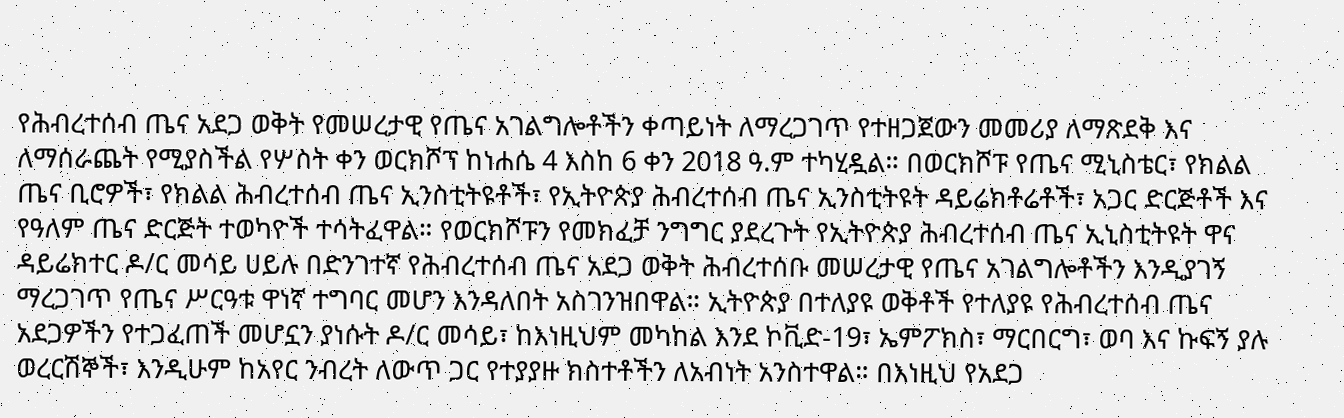የሕብረተሰብ ጤና አደጋ ወቅት የመሠረታዊ የጤና አገልግሎቶችን ቀጣይነት ለማረጋገጥ የተዘጋጀውን መመሪያ ለማጽደቅ እና ለማሰራጨት የሚያስችል የሦስት ቀን ወርክሾፕ ከነሐሴ 4 እስከ 6 ቀን 2018 ዓ.ም ተካሂዷል። በወርክሾፑ የጤና ሚኒስቴር፣ የክልል ጤና ቢሮዎች፣ የክልል ሕብረተሰብ ጤና ኢንስቲትዩቶች፣ የኢትዮጵያ ሕብረተሰብ ጤና ኢንስቲትዩት ዳይሬክቶሬቶች፣ አጋር ድርጅቶች እና የዓለም ጤና ድርጅት ተወካዮች ተሳትፈዋል። የወርክሾፑን የመክፈቻ ንግግር ያደረጉት የኢትዮጵያ ሕብረተሰብ ጤና ኢኒስቲትዩት ዋና ዳይሬክተር ዶ/ር መሳይ ሀይሉ በድንገተኛ የሕብረተሰብ ጤና አደጋ ወቅት ሕብረተሰቡ መሠረታዊ የጤና አገልግሎቶችን እንዲያገኝ ማረጋገጥ የጤና ሥርዓቱ ዋነኛ ተግባር መሆን እንዳለበት አስገንዝበዋል። ኢትዮጵያ በተለያዩ ወቅቶች የተለያዩ የሕብረተሰብ ጤና አደጋዎችን የተጋፈጠች መሆኗን ያነሱት ዶ/ር መሳይ፣ ከእነዚህም መካከል እንደ ኮቪድ-19፣ ኤምፖክስ፣ ማርበርግ፣ ወባ እና ኩፍኝ ያሉ ወረርሽኞች፣ እንዲሁም ከአየር ንብረት ለውጥ ጋር የተያያዙ ክስተቶችን ለአብነት አንስተዋል። በእነዚህ የአደጋ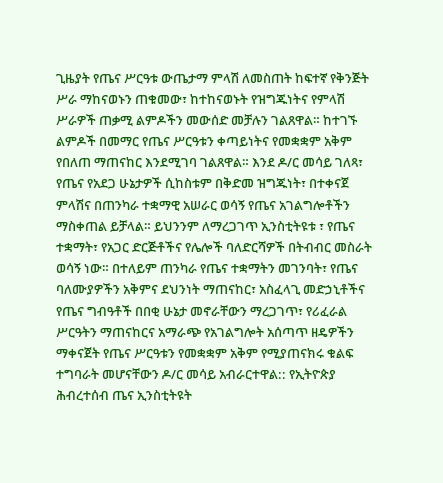ጊዜያት የጤና ሥርዓቱ ውጤታማ ምላሽ ለመስጠት ከፍተኛ የቅንጅት ሥራ ማከናወኑን ጠቁመው፣ ከተከናወኑት የዝግጁነትና የምላሽ ሥራዎች ጠቃሚ ልምዶችን መውሰድ መቻሉን ገልጸዋል። ከተገኙ ልምዶች በመማር የጤና ሥርዓቱን ቀጣይነትና የመቋቋም አቅም የበለጠ ማጠናከር እንደሚገባ ገልጸዋል። እንደ ዶ/ር መሳይ ገለጻ፣ የጤና የአደጋ ሁኔታዎች ሲከስቱም በቅድመ ዝግጁነት፣ በተቀናጀ ምላሽና በጠንካራ ተቋማዊ አሠራር ወሳኝ የጤና አገልግሎቶችን ማስቀጠል ይቻላል። ይህንንም ለማረጋገጥ ኢንስቲትዩቱ ፣ የጤና ተቋማት፣ የአጋር ድርጅቶችና የሌሎች ባለድርሻዎች በትብብር መስራት ወሳኝ ነው። በተለይም ጠንካራ የጤና ተቋማትን መገንባት፣ የጤና ባለሙያዎችን አቅምና ደህንነት ማጠናከር፣ አስፈላጊ መድኃኒቶችና የጤና ግብዓቶች በበቂ ሁኔታ መኖራቸውን ማረጋገጥ፣ የሪፈራል ሥርዓትን ማጠናከርና አማራጭ የአገልግሎት አሰጣጥ ዘዴዎችን ማቀናጀት የጤና ሥርዓቱን የመቋቋም አቅም የሚያጠናክሩ ቁልፍ ተግባራት መሆናቸውን ዶ/ር መሳይ አብራርተዋል:: የኢትዮጵያ ሕብረተሰብ ጤና ኢንስቲትዩት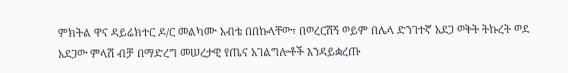ምክትል ዋና ዳይሬክተር ዶ/ር መልካሙ አብቴ በበኩላቸው፣ በወረርሽኝ ወይም በሌላ ድንገተኛ አደጋ ወቅት ትኩረት ወደ አደጋው ምላሽ ብቻ በማድረግ መሠረታዊ የጤና አገልግሎቶች እንዳይቋረጡ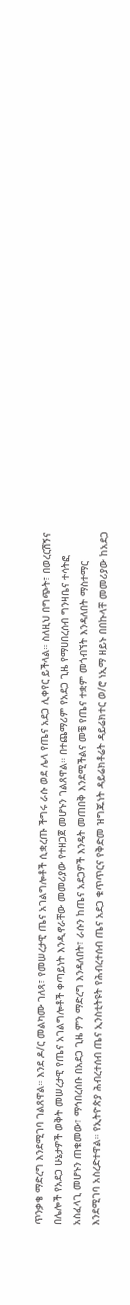ጥንቃቄ ማድረግ እንደሚገባ ገልጸዋል። እንደ ዶ/ር መልካሙ ገለጻ፣ የመሠረታዊ ጤና አገልግሎቶች ሲቋረጡ ችግሩ ራሱ ወደ ሌላ የጤና አደጋ ሊቀየር ይችላል። ስለዚህ በግጭት፣ በወረርሽኝና በሌሎች የአደጋ ሁኔታዎች ወቅት መሠረታዊ የጤና አገልግሎቶች ቀጣይነት እንዲኖራቸው መመሪያው የተዘጋጀ መሆኑን ገልጸዋል። በተጨማሪም የአደጋ ጊዜ የማሀበረሰብ ግንዛቤና ተሳትፎ አስፈላጊ መሆኑን ጠቁመው፣ ማኅበረሰቡ በአደጋ ጊዜ ምን ማድረግ እንዳለበት፣ ራሱን ከጤና አደጋዎች እንዴት መጠበቅ እንደሚችልና መቼ የጤና ተቋም መጎብኘት እንዳለበት ማስተማር እንደሚገባ አስረድተዋል። የኢትዮጵያ ሕብረተሰብ ጤና ኢንስቲትዩት የሕብረተሰብ ጤና አደጋ ቁጥጥርና የቅድመ ዝግጁነት ዳይሬክቶሬት ዳይሬክተር ወ/ሮ ነኢማ ዘይኑ በበኩላቸ መመሪያው ከአደጋ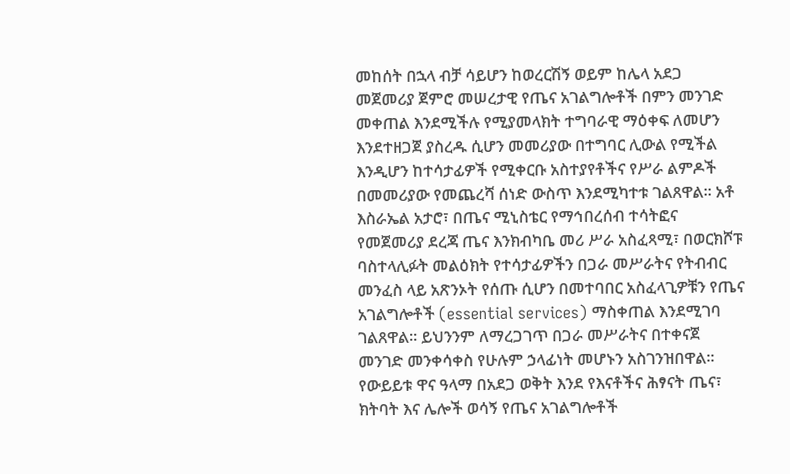መከሰት በኋላ ብቻ ሳይሆን ከወረርሽኝ ወይም ከሌላ አደጋ መጀመሪያ ጀምሮ መሠረታዊ የጤና አገልግሎቶች በምን መንገድ መቀጠል እንደሚችሉ የሚያመላክት ተግባራዊ ማዕቀፍ ለመሆን እንደተዘጋጀ ያስረዱ ሲሆን መመሪያው በተግባር ሊውል የሚችል እንዲሆን ከተሳታፊዎች የሚቀርቡ አስተያየቶችና የሥራ ልምዶች በመመሪያው የመጨረሻ ሰነድ ውስጥ እንደሚካተቱ ገልጸዋል። አቶ እስራኤል አታሮ፣ በጤና ሚኒስቴር የማኅበረሰብ ተሳትፎና የመጀመሪያ ደረጃ ጤና እንክብካቤ መሪ ሥራ አስፈጻሚ፣ በወርክሾፑ ባስተላሊፉት መልዕክት የተሳታፊዎችን በጋራ መሥራትና የትብብር መንፈስ ላይ አጽንኦት የሰጡ ሲሆን በመተባበር አስፈላጊዎቹን የጤና አገልግሎቶች (essential services) ማስቀጠል እንደሚገባ ገልጸዋል። ይህንንም ለማረጋገጥ በጋራ መሥራትና በተቀናጀ መንገድ መንቀሳቀስ የሁሉም ኃላፊነት መሆኑን አስገንዝበዋል። የውይይቱ ዋና ዓላማ በአደጋ ወቅት እንደ የእናቶችና ሕፃናት ጤና፣ ክትባት እና ሌሎች ወሳኝ የጤና አገልግሎቶች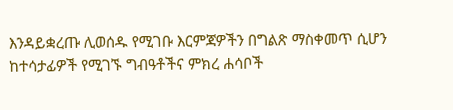እንዳይቋረጡ ሊወሰዱ የሚገቡ እርምጃዎችን በግልጽ ማስቀመጥ ሲሆን ከተሳታፊዎች የሚገኙ ግብዓቶችና ምክረ ሐሳቦች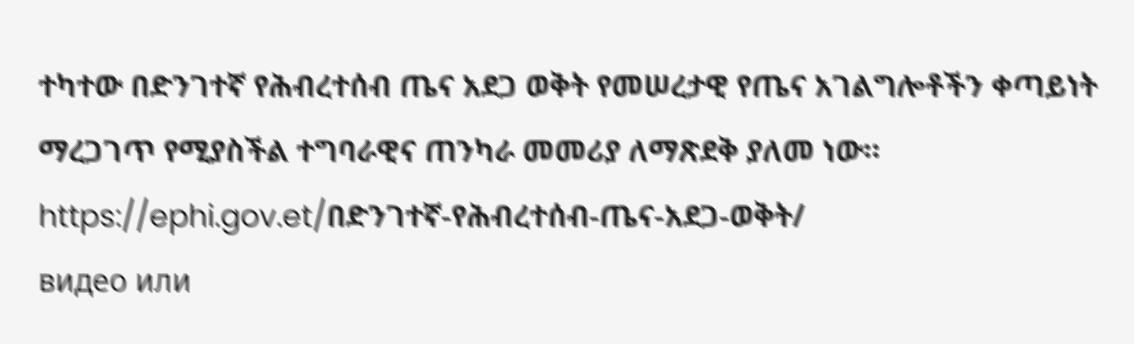ተካተው በድንገተኛ የሕብረተሰብ ጤና አደጋ ወቅት የመሠረታዊ የጤና አገልግሎቶችን ቀጣይነት ማረጋገጥ የሚያስችል ተግባራዊና ጠንካራ መመሪያ ለማጽደቅ ያለመ ነው። https://ephi.gov.et/በድንገተኛ-የሕብረተሰብ-ጤና-አደጋ-ወቅት/
видео или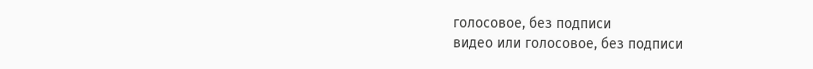голосовое, без подписи
видео или голосовое, без подписи